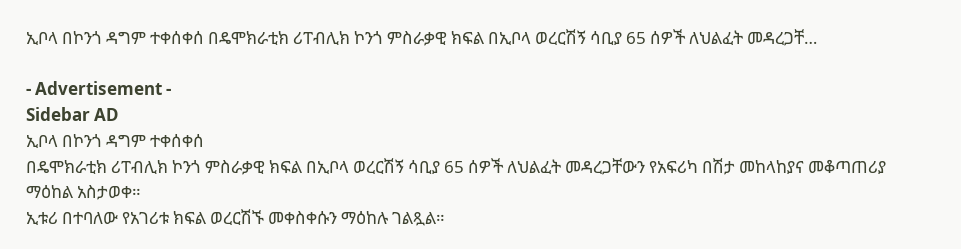ኢቦላ በኮንጎ ዳግም ተቀሰቀሰ በዴሞክራቲክ ሪፐብሊክ ኮንጎ ምስራቃዊ ክፍል በኢቦላ ወረርሽኝ ሳቢያ 65 ሰዎች ለህልፈት መዳረጋቸ…

- Advertisement -
Sidebar AD
ኢቦላ በኮንጎ ዳግም ተቀሰቀሰ
በዴሞክራቲክ ሪፐብሊክ ኮንጎ ምስራቃዊ ክፍል በኢቦላ ወረርሽኝ ሳቢያ 65 ሰዎች ለህልፈት መዳረጋቸውን የአፍሪካ በሽታ መከላከያና መቆጣጠሪያ ማዕከል አስታወቀ።
ኢቱሪ በተባለው የአገሪቱ ክፍል ወረርሽኙ መቀስቀሱን ማዕከሉ ገልጿል።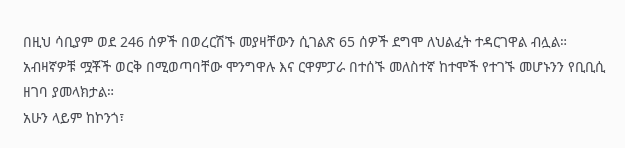በዚህ ሳቢያም ወደ 246 ሰዎች በወረርሽኙ መያዛቸውን ሲገልጽ 65 ሰዎች ደግሞ ለህልፈት ተዳርገዋል ብሏል።
አብዛኛዎቹ ሟቾች ወርቅ በሚወጣባቸው ሞንግዋሉ እና ርዋምፓራ በተሰኙ መለስተኛ ከተሞች የተገኙ መሆኑንን የቢቢሲ ዘገባ ያመላክታል።
አሁን ላይም ከኮንጎ፣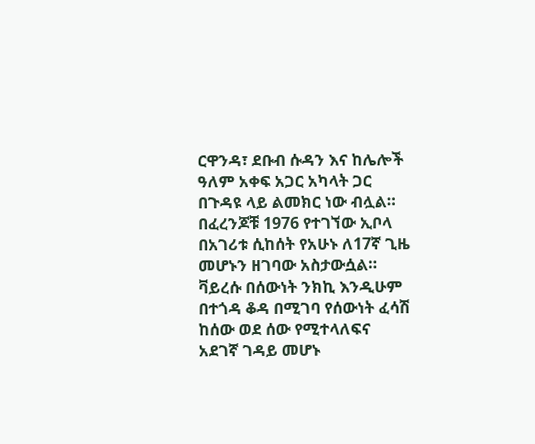ርዋንዳ፣ ደቡብ ሱዳን እና ከሌሎች ዓለም አቀፍ አጋር አካላት ጋር በጉዳዩ ላይ ልመክር ነው ብሏል።
በፈረንጆቹ 1976 የተገኘው ኢቦላ በአገሪቱ ሲከሰት የአሁኑ ለ17ኛ ጊዜ መሆኑን ዘገባው አስታውሷል።
ቫይረሱ በሰውነት ንክኪ እንዲሁም በተጎዳ ቆዳ በሚገባ የሰውነት ፈሳሽ ከሰው ወደ ሰው የሚተላለፍና አደገኛ ገዳይ መሆኑ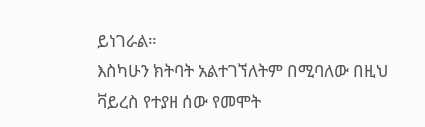ይነገራል።
እስካሁን ክትባት አልተገኘለትም በሚባለው በዚህ ቫይረስ የተያዘ ሰው የመሞት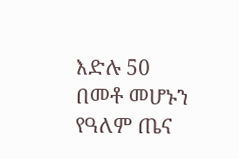እድሉ 50 በመቶ መሆኑን የዓለም ጤና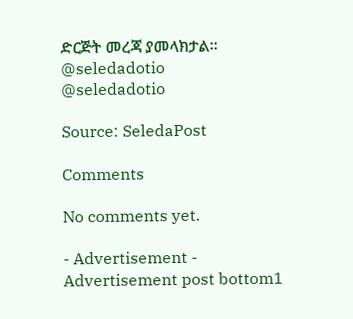ድርጅት መረጃ ያመላክታል።
@seledadotio
@seledadotio

Source: SeledaPost

Comments

No comments yet.

- Advertisement -
Advertisement post bottom1